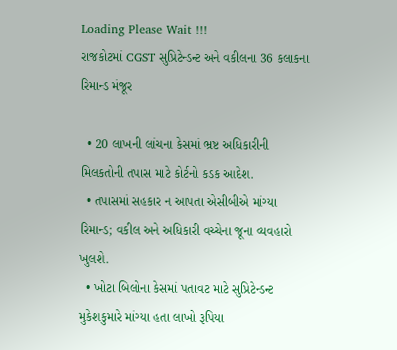Loading Please Wait !!!
રાજકોટમાં CGST સુપ્રિટેન્ડન્ટ અને વકીલના 36 કલાકના રિમાન્ડ મંજૂર

  • 20 લાખની લાંચના કેસમાં ભ્રષ્ટ અધિકારીની મિલકતોની તપાસ માટે કોર્ટનો કડક આદેશ.
  • તપાસમાં સહકાર ન આપતા એસીબીએ માંગ્યા રિમાન્ડ; વકીલ અને અધિકારી વચ્ચેના જૂના વ્યવહારો ખુલશે.
  • ખોટા બિલોના કેસમાં પતાવટ માટે સુપ્રિટેન્ડન્ટ મુકેશકુમારે માંગ્યા હતા લાખો રૂપિયા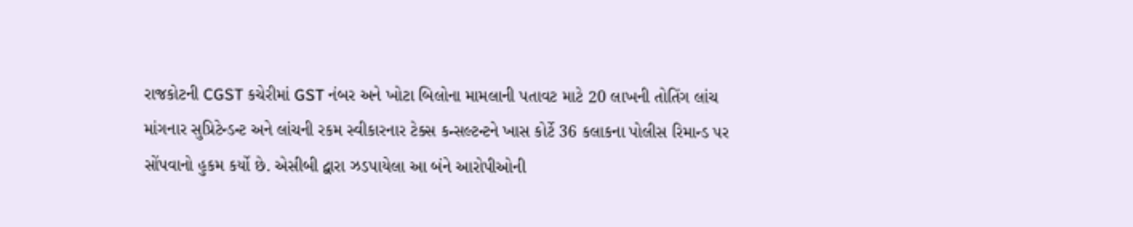રાજકોટની CGST કચેરીમાં GST નંબર અને ખોટા બિલોના મામલાની પતાવટ માટે 20 લાખની તોતિંગ લાંચ માંગનાર સુપ્રિટેન્ડન્ટ અને લાંચની રકમ સ્વીકારનાર ટેક્સ કન્સલ્ટન્ટને ખાસ કોર્ટે 36 કલાકના પોલીસ રિમાન્ડ પર સોંપવાનો હુકમ કર્યો છે. એસીબી દ્વારા ઝડપાયેલા આ બંને આરોપીઓની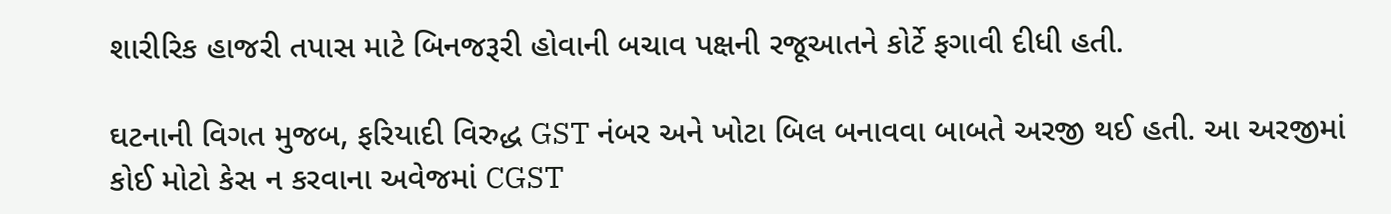શારીરિક હાજરી તપાસ માટે બિનજરૂરી હોવાની બચાવ પક્ષની રજૂઆતને કોર્ટે ફગાવી દીધી હતી.

ઘટનાની વિગત મુજબ, ફરિયાદી વિરુદ્ધ GST નંબર અને ખોટા બિલ બનાવવા બાબતે અરજી થઈ હતી. આ અરજીમાં કોઈ મોટો કેસ ન કરવાના અવેજમાં CGST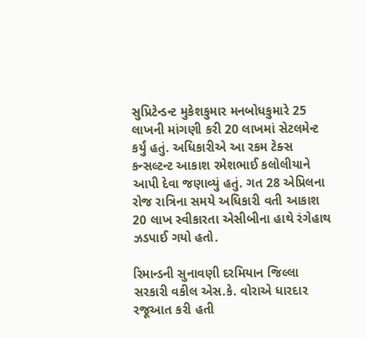સુપ્રિટેન્ડન્ટ મુકેશકુમાર મનબોધકુમારે 25 લાખની માંગણી કરી 20 લાખમાં સેટલમેન્ટ કર્યું હતું. અધિકારીએ આ રકમ ટેક્સ કન્સલ્ટન્ટ આકાશ રમેશભાઈ કલોલીયાને આપી દેવા જણાવ્યું હતું. ગત 28 એપ્રિલના રોજ રાત્રિના સમયે અધિકારી વતી આકાશ 20 લાખ સ્વીકારતા એસીબીના હાથે રંગેહાથ ઝડપાઈ ગયો હતો.

રિમાન્ડની સુનાવણી દરમિયાન જિલ્લા સરકારી વકીલ એસ.કે. વોરાએ ધારદાર રજૂઆત કરી હતી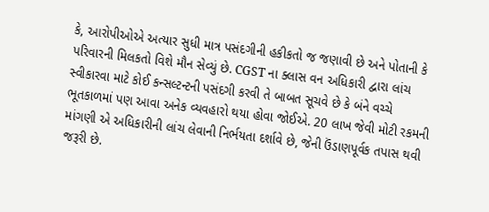કે, આરોપીઓએ અત્યાર સુધી માત્ર પસંદગીની હકીકતો જ જણાવી છે અને પોતાની કે પરિવારની મિલકતો વિશે મૌન સેવ્યું છે. CGST ના ક્લાસ વન અધિકારી દ્વારા લાંચ સ્વીકારવા માટે કોઈ કન્સલ્ટન્ટની પસંદગી કરવી તે બાબત સૂચવે છે કે બંને વચ્ચે ભૂતકાળમાં પણ આવા અનેક વ્યવહારો થયા હોવા જોઈએ. 20 લાખ જેવી મોટી રકમની માંગણી એ અધિકારીની લાંચ લેવાની નિર્ભયતા દર્શાવે છે, જેની ઉંડાણપૂર્વક તપાસ થવી જરૂરી છે.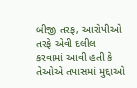બીજી તરફ, આરોપીઓ તરફે એવી દલીલ કરવામાં આવી હતી કે તેઓએ તપાસમાં મુદ્દાઓ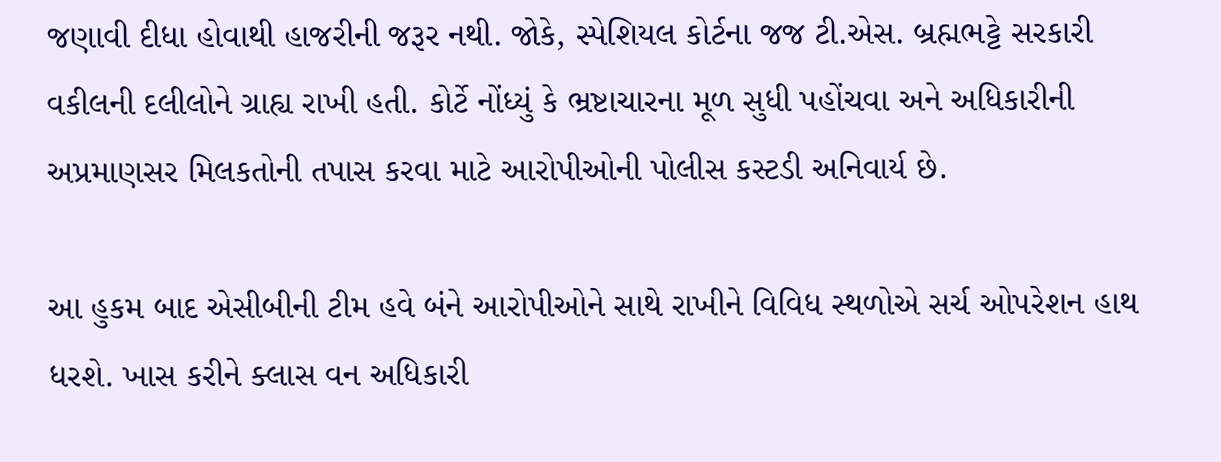જણાવી દીધા હોવાથી હાજરીની જરૂર નથી. જોકે, સ્પેશિયલ કોર્ટના જજ ટી.એસ. બ્રહ્મભટ્ટે સરકારી વકીલની દલીલોને ગ્રાહ્ય રાખી હતી. કોર્ટે નોંધ્યું કે ભ્રષ્ટાચારના મૂળ સુધી પહોંચવા અને અધિકારીની અપ્રમાણસર મિલકતોની તપાસ કરવા માટે આરોપીઓની પોલીસ કસ્ટડી અનિવાર્ય છે.

આ હુકમ બાદ એસીબીની ટીમ હવે બંને આરોપીઓને સાથે રાખીને વિવિધ સ્થળોએ સર્ચ ઓપરેશન હાથ ધરશે. ખાસ કરીને ક્લાસ વન અધિકારી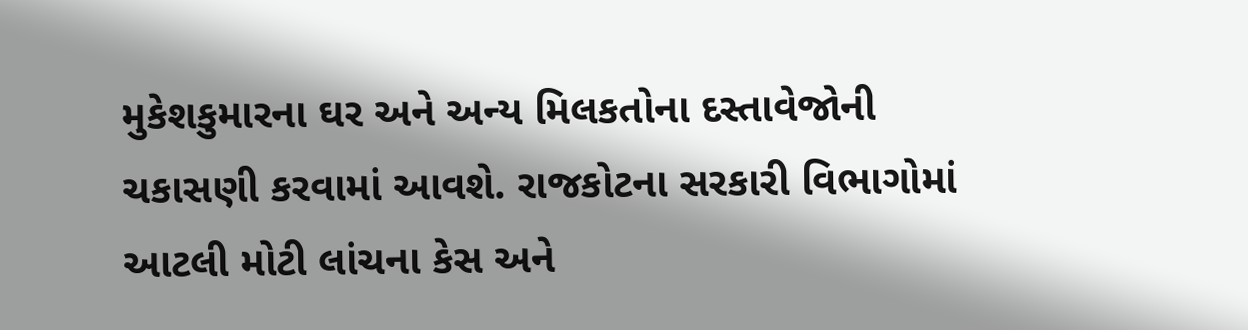મુકેશકુમારના ઘર અને અન્ય મિલકતોના દસ્તાવેજોની ચકાસણી કરવામાં આવશે. રાજકોટના સરકારી વિભાગોમાં આટલી મોટી લાંચના કેસ અને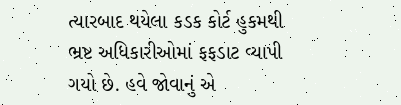ત્યારબાદ થયેલા કડક કોર્ટ હુકમથી ભ્રષ્ટ અધિકારીઓમાં ફફડાટ વ્યાપી ગયો છે. હવે જોવાનું એ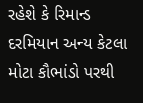રહેશે કે રિમાન્ડ દરમિયાન અન્ય કેટલા મોટા કૌભાંડો પરથી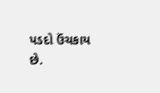પડદો ઉંચકાય છે.